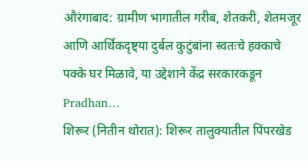औरंगाबाद: ग्रामीण भागातील गरीब, शेतकरी, शेतमजूर आणि आर्थिकदृष्ट्या दुर्बल कुटुंबांना स्वतःचे हक्काचे पक्के घर मिळावे, या उद्देशाने केंद्र सरकारकडून Pradhan…
शिरूर (नितीन थोरात): शिरूर तालुक्यातील पिंपरखेड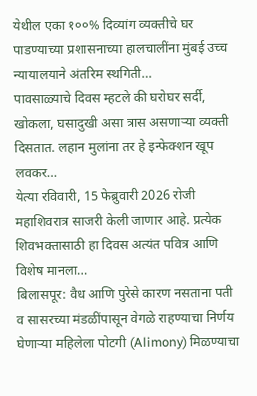येथील एका १००% दिव्यांग व्यक्तीचे घर पाडण्याच्या प्रशासनाच्या हालचालींना मुंबई उच्च न्यायालयाने अंतरिम स्थगिती…
पावसाळ्याचे दिवस म्हटले की घरोघर सर्दी, खोकला, घसादुखी असा त्रास असणाऱ्या व्यक्ती दिसतात. लहान मुलांना तर हे इन्फेक्शन खूप लवकर…
येत्या रविवारी, 15 फेब्रुवारी 2026 रोजी महाशिवरात्र साजरी केली जाणार आहे. प्रत्येक शिवभक्तासाठी हा दिवस अत्यंत पवित्र आणि विशेष मानला…
बिलासपूर: वैध आणि पुरेसे कारण नसताना पती व सासरच्या मंडळींपासून वेगळे राहण्याचा निर्णय घेणाऱ्या महिलेला पोटगी (Alimony) मिळण्याचा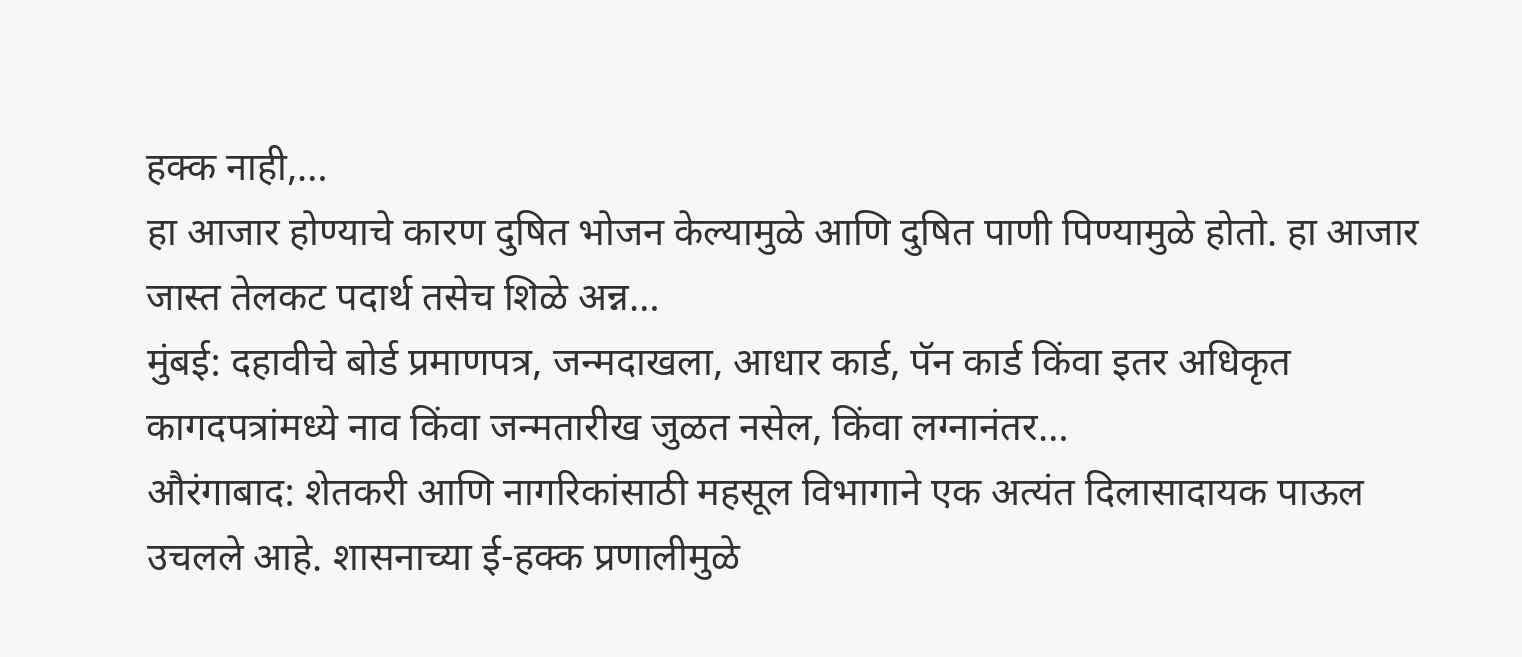हक्क नाही,…
हा आजार होण्याचे कारण दुषित भोजन केल्यामुळे आणि दुषित पाणी पिण्यामुळे होतो. हा आजार जास्त तेलकट पदार्थ तसेच शिळे अन्न…
मुंबई: दहावीचे बोर्ड प्रमाणपत्र, जन्मदाखला, आधार कार्ड, पॅन कार्ड किंवा इतर अधिकृत कागदपत्रांमध्ये नाव किंवा जन्मतारीख जुळत नसेल, किंवा लग्नानंतर…
औरंगाबाद: शेतकरी आणि नागरिकांसाठी महसूल विभागाने एक अत्यंत दिलासादायक पाऊल उचलले आहे. शासनाच्या ई-हक्क प्रणालीमुळे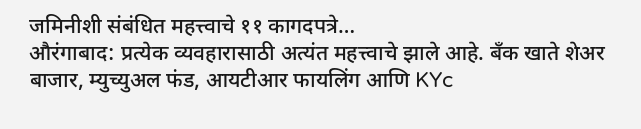जमिनीशी संबंधित महत्त्वाचे ११ कागदपत्रे…
औरंगाबाद: प्रत्येक व्यवहारासाठी अत्यंत महत्त्वाचे झाले आहे. बँक खाते शेअर बाजार, म्युच्युअल फंड, आयटीआर फायलिंग आणि KYc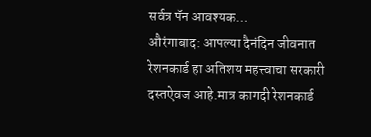सर्वत्र पॅन आवश्यक…
औरंगाबाद: आपल्या दैनंदिन जीवनात रेशनकार्ड हा अतिशय महत्त्वाचा सरकारी दस्तऐवज आहे.मात्र कागदी रेशनकार्ड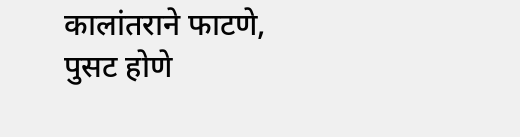कालांतराने फाटणे, पुसट होणे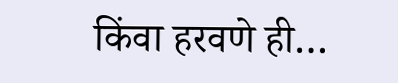किंवा हरवणे ही…